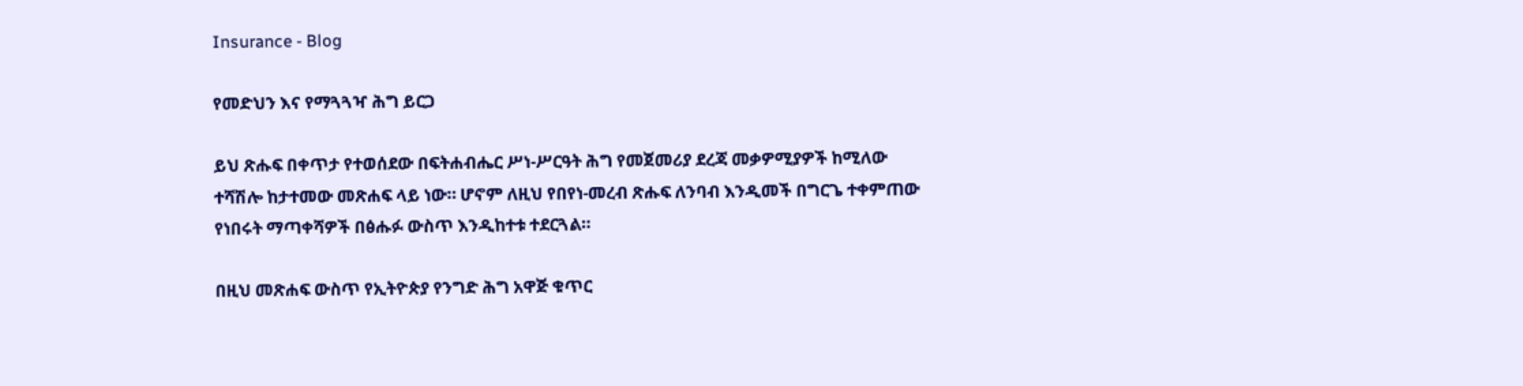Insurance - Blog

የመድህን እና የማጓጓዣ ሕግ ይርጋ

ይህ ጽሑፍ በቀጥታ የተወሰደው በፍትሐብሔር ሥነ-ሥርዓት ሕግ የመጀመሪያ ደረጃ መቃዎሚያዎች ከሚለው ተሻሽሎ ከታተመው መጽሐፍ ላይ ነው። ሆኖም ለዚህ የበየነ-መረብ ጽሑፍ ለንባብ እንዲመች በግርጌ ተቀምጠው የነበሩት ማጣቀሻዎች በፅሑፉ ውስጥ እንዲከተቱ ተደርጓል።

በዚህ መጽሐፍ ውስጥ የኢትዮጵያ የንግድ ሕግ አዋጅ ቁጥር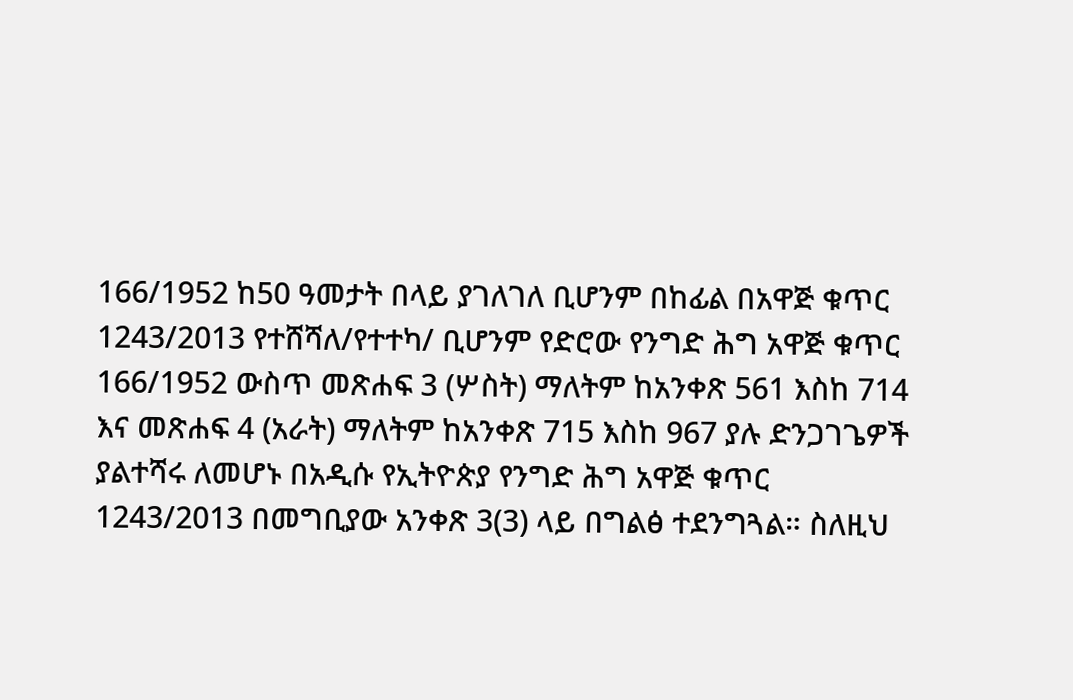166/1952 ከ50 ዓመታት በላይ ያገለገለ ቢሆንም በከፊል በአዋጅ ቁጥር 1243/2013 የተሸሻለ/የተተካ/ ቢሆንም የድሮው የንግድ ሕግ አዋጅ ቁጥር 166/1952 ውስጥ መጽሐፍ 3 (ሦስት) ማለትም ከአንቀጽ 561 እስከ 714 እና መጽሐፍ 4 (አራት) ማለትም ከአንቀጽ 715 እስከ 967 ያሉ ድንጋገጌዎች ያልተሻሩ ለመሆኑ በአዲሱ የኢትዮጵያ የንግድ ሕግ አዋጅ ቁጥር 1243/2013 በመግቢያው አንቀጽ 3(3) ላይ በግልፅ ተደንግጓል። ስለዚህ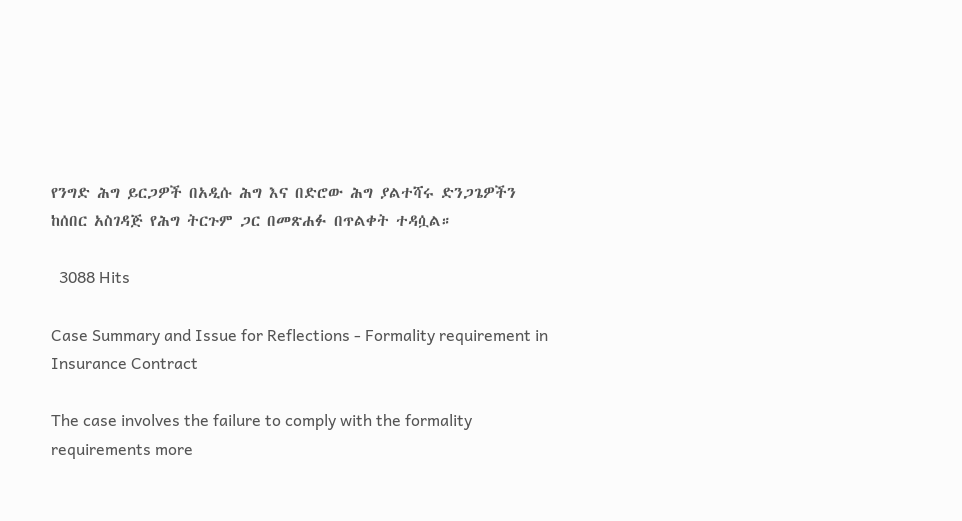የንግድ ሕግ ይርጋዎች በአዲሱ ሕግ እና በድሮው ሕግ ያልተሻሩ ድንጋጌዎችን ከሰበር አስገዳጅ የሕግ ትርጉም ጋር በመጽሐፉ በጥልቀት ተዳሷል።

  3088 Hits

Case Summary and Issue for Reflections - Formality requirement in Insurance Contract

The case involves the failure to comply with the formality requirements more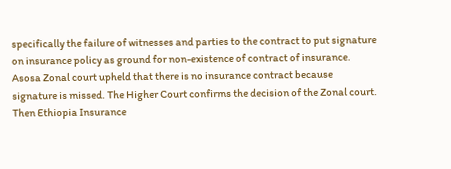specifically the failure of witnesses and parties to the contract to put signature on insurance policy as ground for non-existence of contract of insurance.  Asosa Zonal court upheld that there is no insurance contract because signature is missed. The Higher Court confirms the decision of the Zonal court. Then Ethiopia Insurance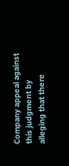Company appeal against this judgment by alleging that there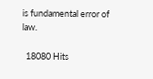is fundamental error of law.

  18080 Hits